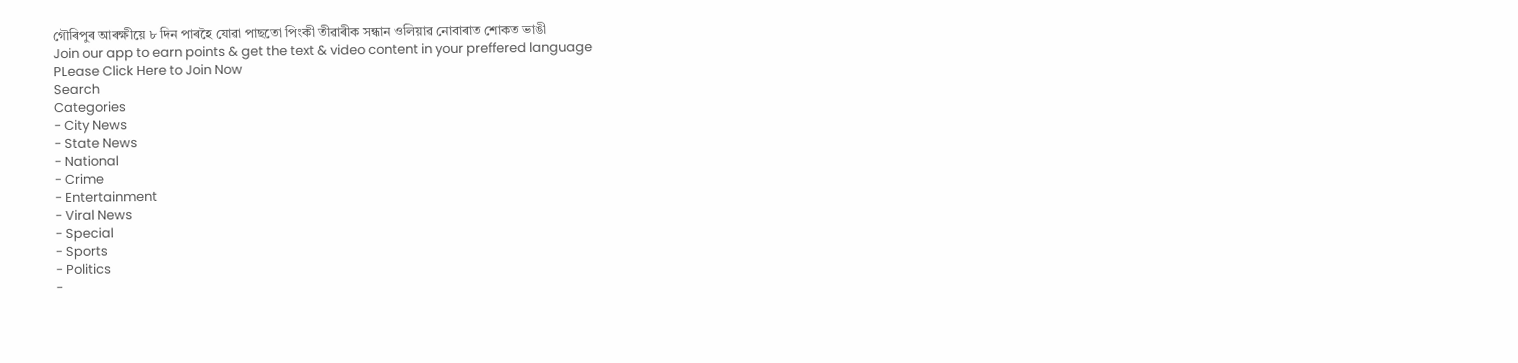গৌৰিপুৰ আৰক্ষীয়ে ৮ দিন পাৰহৈ যোৱা পাছতো পিংকী তীৱাৰীক সন্ধান ওলিয়াৱ নোবাৰাত শোকত ভাঙী
Join our app to earn points & get the text & video content in your preffered language
PLease Click Here to Join Now
Search
Categories
- City News
- State News
- National
- Crime
- Entertainment
- Viral News
- Special
- Sports
- Politics
-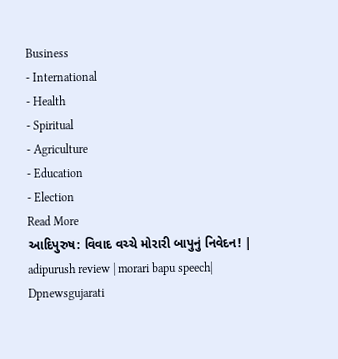Business
- International
- Health
- Spiritual
- Agriculture
- Education
- Election
Read More
આદિપુરુષ: વિવાદ વચ્ચે મોરારી બાપુનું નિવેદન! | adipurush review | morari bapu speech| Dpnewsgujarati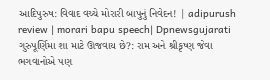આદિપુરુષ: વિવાદ વચ્ચે મોરારી બાપુનું નિવેદન! | adipurush review | morari bapu speech| Dpnewsgujarati
ગુરુપૂર્ણિમા શા માટે ઊજવાય છે?: રામ અને શ્રીકૃષ્ણ જેવા ભગવાનોએ પણ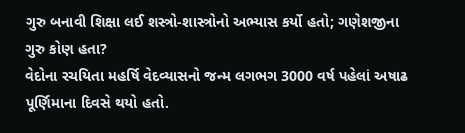ગુરુ બનાવી શિક્ષા લઈ શસ્ત્રો-શાસ્ત્રોનો અભ્યાસ કર્યો હતો; ગણેશજીના ગુરુ કોણ હતા?
વેદોના રચયિતા મહર્ષિ વેદવ્યાસનો જન્મ લગભગ 3000 વર્ષ પહેલાં અષાઢ પૂર્ણિમાના દિવસે થયો હતો.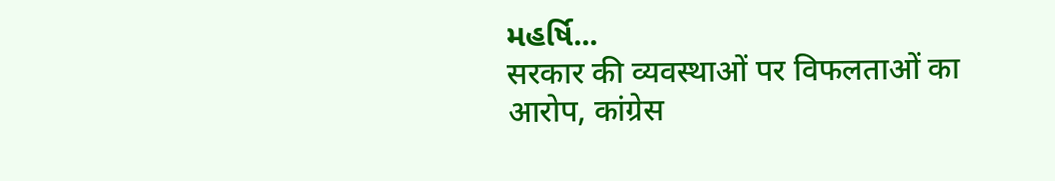મહર્ષિ...
सरकार की व्यवस्थाओं पर विफलताओं का आरोप, कांग्रेस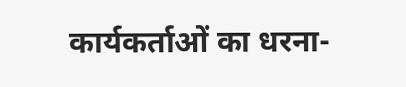कार्यकर्ताओं का धरना-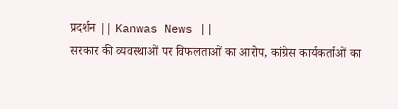प्रदर्शन || Kanwas News ||
सरकार की व्यवस्थाओं पर विफलताओं का आरोप, कांग्रेस कार्यकर्ताओं का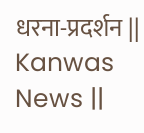धरना-प्रदर्शन || Kanwas News ||